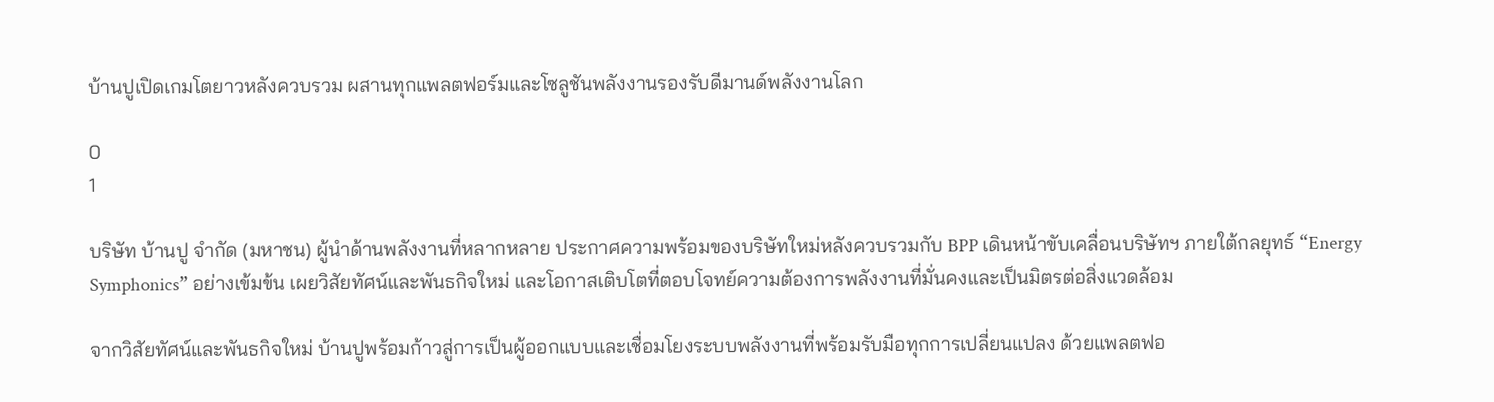บ้านปูเปิดเกมโตยาวหลังควบรวม ผสานทุกแพลตฟอร์มและโซลูชันพลังงานรองรับดีมานด์พลังงานโลก

0
1

บริษัท บ้านปู จำกัด (มหาชน) ผู้นำด้านพลังงานที่หลากหลาย ประกาศความพร้อมของบริษัทใหม่หลังควบรวมกับ BPP เดินหน้าขับเคลื่อนบริษัทฯ ภายใต้กลยุทธ์ “Energy Symphonics” อย่างเข้มข้น เผยวิสัยทัศน์และพันธกิจใหม่ และโอกาสเติบโตที่ตอบโจทย์ความต้องการพลังงานที่มั่นคงและเป็นมิตรต่อสิ่งแวดล้อม

จากวิสัยทัศน์และพันธกิจใหม่ บ้านปูพร้อมก้าวสู่การเป็นผู้ออกแบบและเชื่อมโยงระบบพลังงานที่พร้อมรับมือทุกการเปลี่ยนแปลง ด้วยแพลตฟอ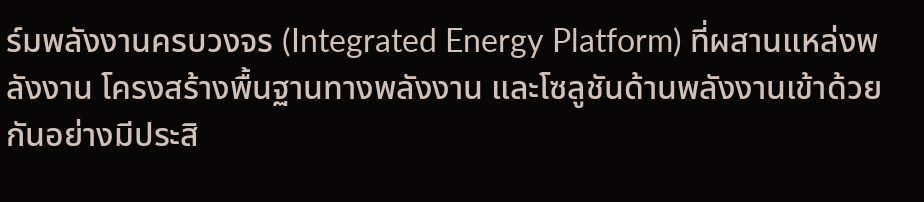ร์มพลังงานครบวงจร (Integrated Energy Platform) ที่ผสานแหล่งพลังงาน โครงสร้างพื้นฐานทางพลังงาน และโซลูชันด้านพลังงานเข้าด้วยกันอย่างมีประสิ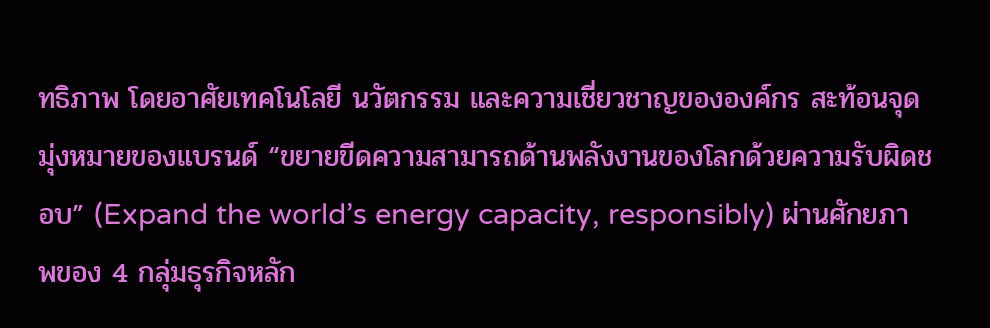ทธิภาพ โดยอาศัยเทคโนโลยี นวัตกรรม และความเชี่ยวชาญขององค์กร สะท้อนจุดมุ่งหมายของแบรนด์ “ขยายขีดความสามารถด้านพลังงานของโลกด้วยความรับผิดชอบ” (Expand the world’s energy capacity, responsibly) ผ่านศักยภาพของ 4 กลุ่มธุรกิจหลัก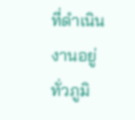ที่ดำเนินงานอยู่ทั่วภูมิ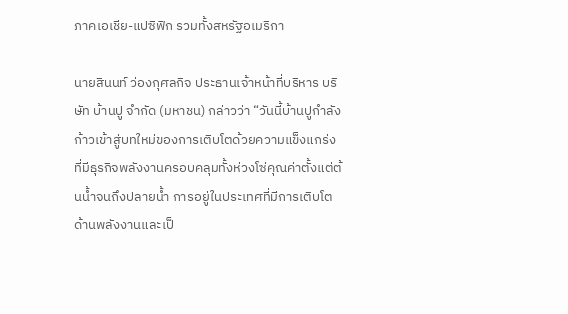ภาคเอเชีย-แปซิฟิก รวมทั้งสหรัฐอเมริกา

นายสินนท์ ว่องกุศลกิจ ประธานเจ้าหน้าที่บริหาร บริษัท บ้านปู จำกัด (มหาชน) กล่าวว่า “วันนี้บ้านปูกำลังก้าวเข้าสู่บทใหม่ของการเติบโตด้วยความแข็งแกร่ง ที่มีธุรกิจพลังงานครอบคลุมทั้งห่วงโซ่คุณค่าตั้งแต่ต้นน้ำจนถึงปลายน้ำ การอยู่ในประเทศที่มีการเติบโตด้านพลังงานและเป็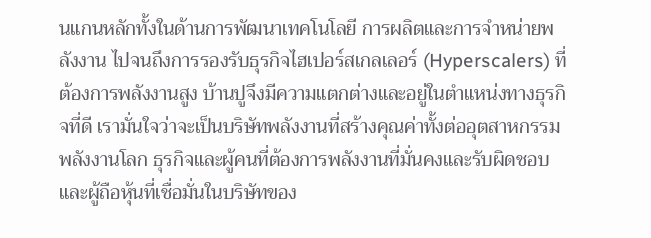นแกนหลักทั้งในด้านการพัฒนาเทคโนโลยี การผลิตและการจำหน่ายพลังงาน ไปจนถึงการรองรับธุรกิจไฮเปอร์สเกลเลอร์ (Hyperscalers) ที่ต้องการพลังงานสูง บ้านปูจึงมีความแตกต่างและอยู่ในตำแหน่งทางธุรกิจที่ดี เรามั่นใจว่าจะเป็นบริษัทพลังงานที่สร้างคุณค่าทั้งต่ออุตสาหกรรมพลังงานโลก ธุรกิจและผู้คนที่ต้องการพลังงานที่มั่นคงและรับผิดชอบ และผู้ถือหุ้นที่เชื่อมั่นในบริษัทของ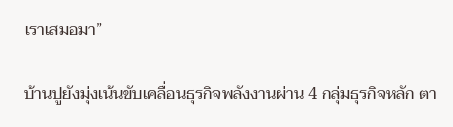เราเสมอมา”

บ้านปูยังมุ่งเน้นขับเคลื่อนธุรกิจพลังงานผ่าน 4 กลุ่มธุรกิจหลัก ตา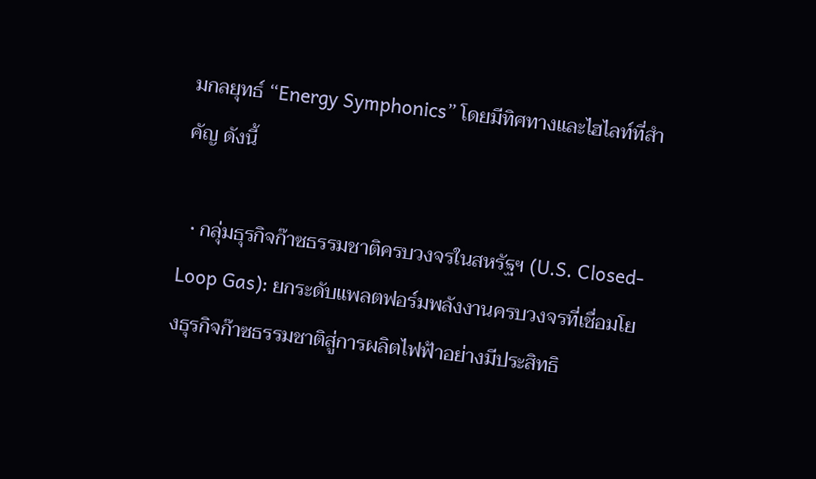มกลยุทธ์ “Energy Symphonics” โดยมีทิศทางและไฮไลท์ที่สำคัญ ดังนี้

  • กลุ่มธุรกิจก๊าซธรรมชาติครบวงจรในสหรัฐฯ (U.S. Closed-Loop Gas): ยกระดับแพลตฟอร์มพลังงานครบวงจรที่เชื่อมโยงธุรกิจก๊าซธรรมชาติสู่การผลิตไฟฟ้าอย่างมีประสิทธิ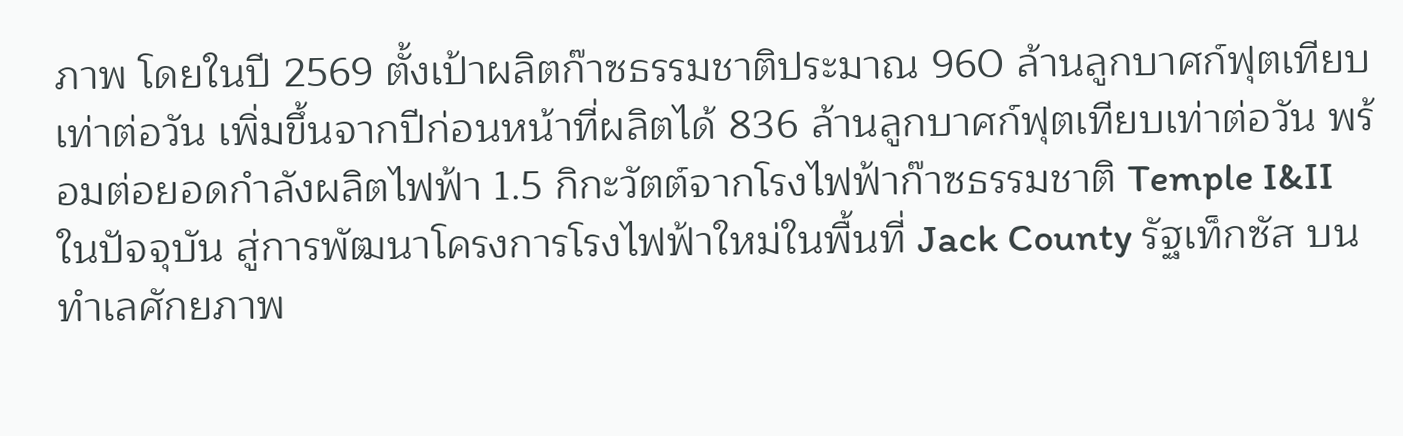ภาพ โดยในปี 2569 ตั้งเป้าผลิตก๊าซธรรมชาติประมาณ 960 ล้านลูกบาศก์ฟุตเทียบเท่าต่อวัน เพิ่มขึ้นจากปีก่อนหน้าที่ผลิตได้ 836 ล้านลูกบาศก์ฟุตเทียบเท่าต่อวัน พร้อมต่อยอดกำลังผลิตไฟฟ้า 1.5 กิกะวัตต์จากโรงไฟฟ้าก๊าซธรรมชาติ Temple I&II ในปัจจุบัน สู่การพัฒนาโครงการโรงไฟฟ้าใหม่ในพื้นที่ Jack County รัฐเท็กซัส บนทำเลศักยภาพ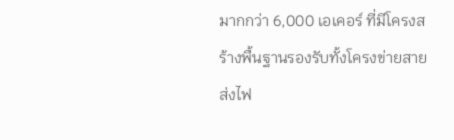มากกว่า 6,000 เอเคอร์ ที่มีโครงสร้างพื้นฐานรองรับทั้งโครงข่ายสายส่งไฟ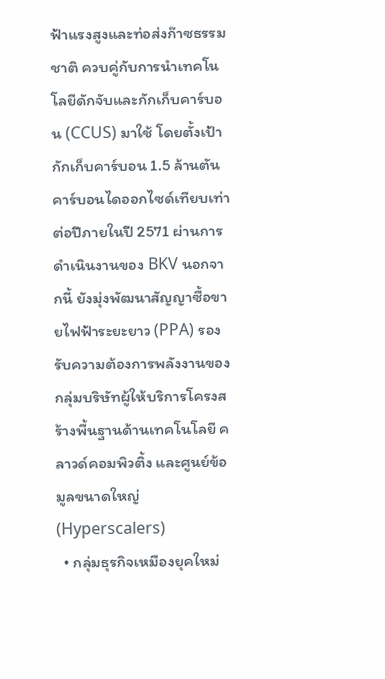ฟ้าแรงสูงและท่อส่งก๊าซธรรมชาติ ควบคู่กับการนำเทคโนโลยีดักจับและกักเก็บคาร์บอน (CCUS) มาใช้ โดยตั้งเป้ากักเก็บคาร์บอน 1.5 ล้านตันคาร์บอนไดออกไซด์เทียบเท่าต่อปีภายในปี 2571 ผ่านการดำเนินงานของ BKV นอกจากนี้ ยังมุ่งพัฒนาสัญญาซื้อขายไฟฟ้าระยะยาว (PPA) รองรับความต้องการพลังงานของกลุ่มบริษัทผู้ให้บริการโครงสร้างพื้นฐานด้านเทคโนโลยี คลาวด์คอมพิวติ้ง และศูนย์ข้อมูลขนาดใหญ่ (Hyperscalers)
  • กลุ่มธุรกิจเหมืองยุคใหม่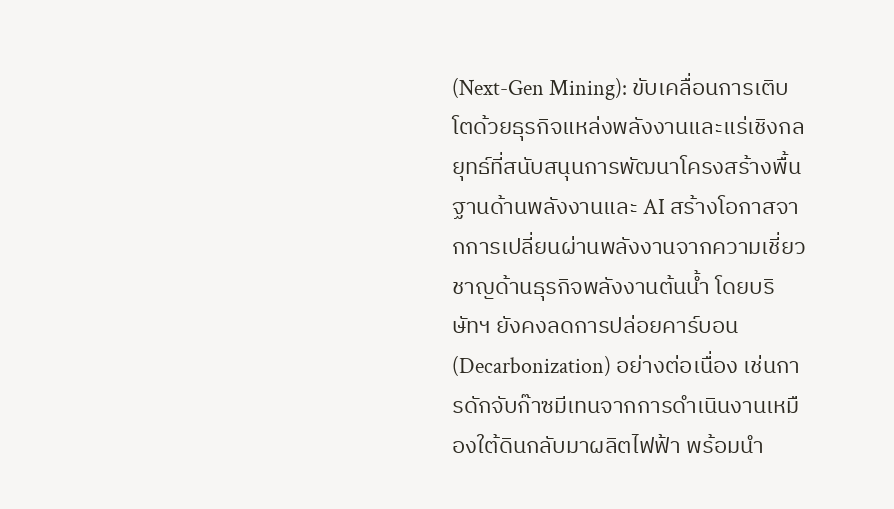(Next-Gen Mining): ขับเคลื่อนการเติบโตด้วยธุรกิจแหล่งพลังงานและแร่เชิงกลยุทธ์ที่สนับสนุนการพัฒนาโครงสร้างพื้นฐานด้านพลังงานและ AI สร้างโอกาสจากการเปลี่ยนผ่านพลังงานจากความเชี่ยวชาญด้านธุรกิจพลังงานต้นน้ำ โดยบริษัทฯ ยังคงลดการปล่อยคาร์บอน (Decarbonization) อย่างต่อเนื่อง เช่นการดักจับก๊าซมีเทนจากการดำเนินงานเหมืองใต้ดินกลับมาผลิตไฟฟ้า พร้อมนำ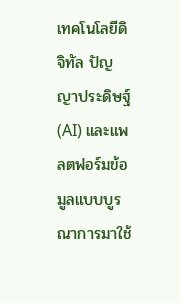เทคโนโลยีดิจิทัล ปัญญาประดิษฐ์ (AI) และแพลตฟอร์มข้อมูลแบบบูรณาการมาใช้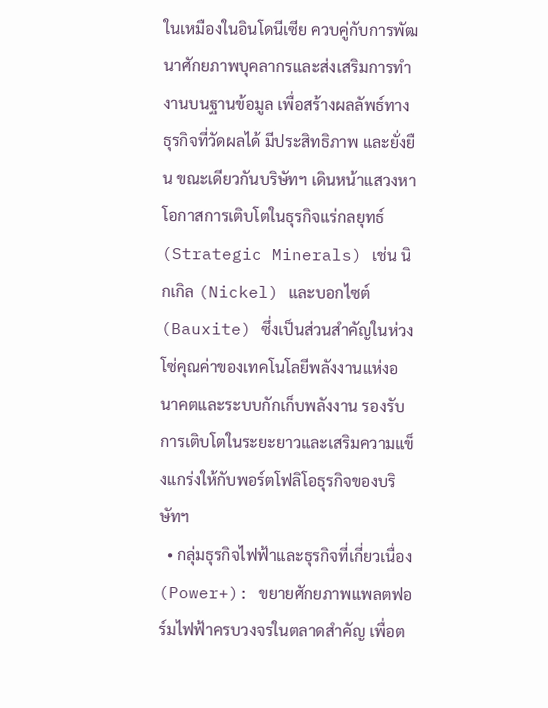ในเหมืองในอินโดนีเซีย ควบคู่กับการพัฒนาศักยภาพบุคลากรและส่งเสริมการทำงานบนฐานข้อมูล เพื่อสร้างผลลัพธ์ทางธุรกิจที่วัดผลได้ มีประสิทธิภาพ และยั่งยืน ขณะเดียวกันบริษัทฯ เดินหน้าแสวงหาโอกาสการเติบโตในธุรกิจแร่กลยุทธ์ (Strategic Minerals) เช่น นิกเกิล (Nickel) และบอกไซต์ (Bauxite) ซึ่งเป็นส่วนสำคัญในห่วงโซ่คุณค่าของเทคโนโลยีพลังงานแห่งอนาคตและระบบกักเก็บพลังงาน รองรับการเติบโตในระยะยาวและเสริมความแข็งแกร่งให้กับพอร์ตโฟลิโอธุรกิจของบริษัทฯ
  • กลุ่มธุรกิจไฟฟ้าและธุรกิจที่เกี่ยวเนื่อง (Power+): ขยายศักยภาพแพลตฟอร์มไฟฟ้าครบวงจรในตลาดสำคัญ เพื่อต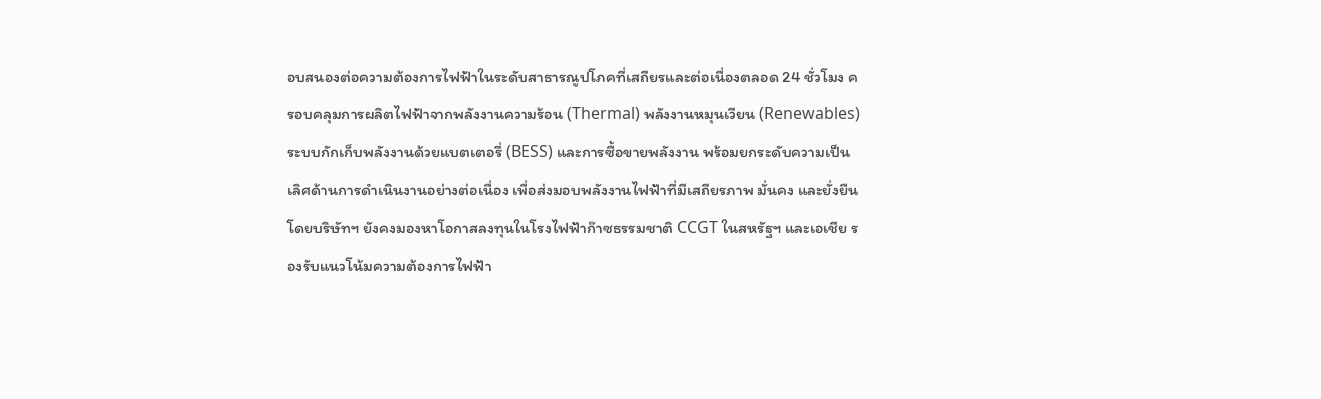อบสนองต่อความต้องการไฟฟ้าในระดับสาธารณูปโภคที่เสถียรและต่อเนื่องตลอด 24 ชั่วโมง ครอบคลุมการผลิตไฟฟ้าจากพลังงานความร้อน (Thermal) พลังงานหมุนเวียน (Renewables) ระบบกักเก็บพลังงานด้วยแบตเตอรี่ (BESS) และการซื้อขายพลังงาน พร้อมยกระดับความเป็นเลิศด้านการดำเนินงานอย่างต่อเนื่อง เพื่อส่งมอบพลังงานไฟฟ้าที่มีเสถียรภาพ มั่นคง และยั่งยืน โดยบริษัทฯ ยังคงมองหาโอกาสลงทุนในโรงไฟฟ้าก๊าซธรรมชาติ CCGT ในสหรัฐฯ และเอเชีย รองรับแนวโน้มความต้องการไฟฟ้า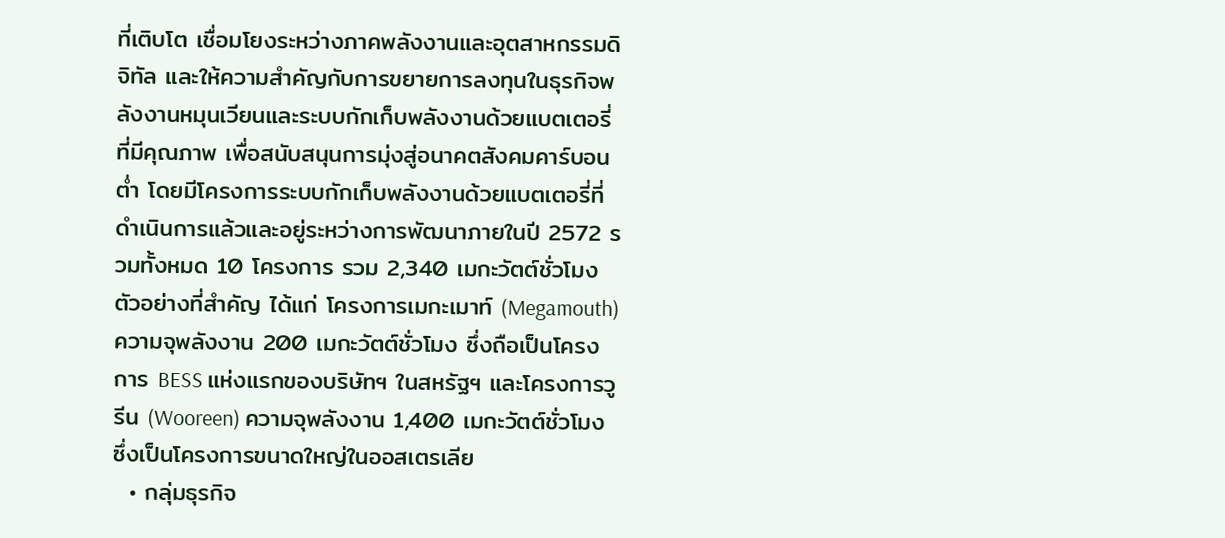ที่เติบโต เชื่อมโยงระหว่างภาคพลังงานและอุตสาหกรรมดิจิทัล และให้ความสำคัญกับการขยายการลงทุนในธุรกิจพลังงานหมุนเวียนและระบบกักเก็บพลังงานด้วยแบตเตอรี่ที่มีคุณภาพ เพื่อสนับสนุนการมุ่งสู่อนาคตสังคมคาร์บอนต่ำ โดยมีโครงการระบบกักเก็บพลังงานด้วยแบตเตอรี่ที่ดำเนินการแล้วและอยู่ระหว่างการพัฒนาภายในปี 2572 รวมทั้งหมด 10 โครงการ รวม 2,340 เมกะวัตต์ชั่วโมง ตัวอย่างที่สำคัญ ได้แก่ โครงการเมกะเมาท์ (Megamouth) ความจุพลังงาน 200 เมกะวัตต์ชั่วโมง ซึ่งถือเป็นโครงการ BESS แห่งแรกของบริษัทฯ ในสหรัฐฯ และโครงการวูรีน (Wooreen) ความจุพลังงาน 1,400 เมกะวัตต์ชั่วโมง ซึ่งเป็นโครงการขนาดใหญ่ในออสเตรเลีย
  • กลุ่มธุรกิจ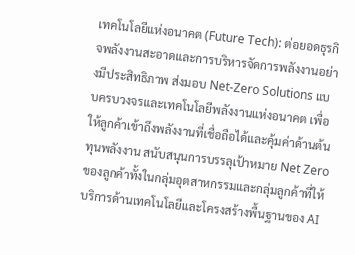เทคโนโลยีแห่งอนาคต (Future Tech): ต่อยอดธุรกิจพลังงานสะอาดและการบริหารจัดการพลังงานอย่างมีประสิทธิภาพ ส่งมอบ Net-Zero Solutions แบบครบวงจรและเทคโนโลยีพลังงานแห่งอนาคต เพื่อให้ลูกค้าเข้าถึงพลังงานที่เชื่อถือได้และคุ้มค่าด้านต้นทุนพลังงาน สนับสนุนการบรรลุเป้าหมาย Net Zero ของลูกค้าทั้งในกลุ่มอุตสาหกรรมและกลุ่มลูกค้าที่ให้บริการด้านเทคโนโลยีและโครงสร้างพื้นฐานของ AI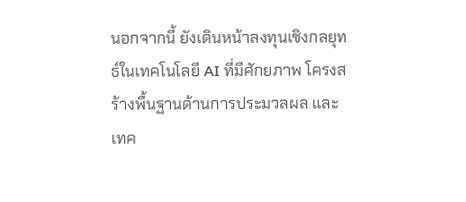นอกจากนี้ ยังเดินหน้าลงทุนเชิงกลยุทธ์ในเทคโนโลยี AI ที่มีศักยภาพ โครงสร้างพื้นฐานด้านการประมวลผล และเทค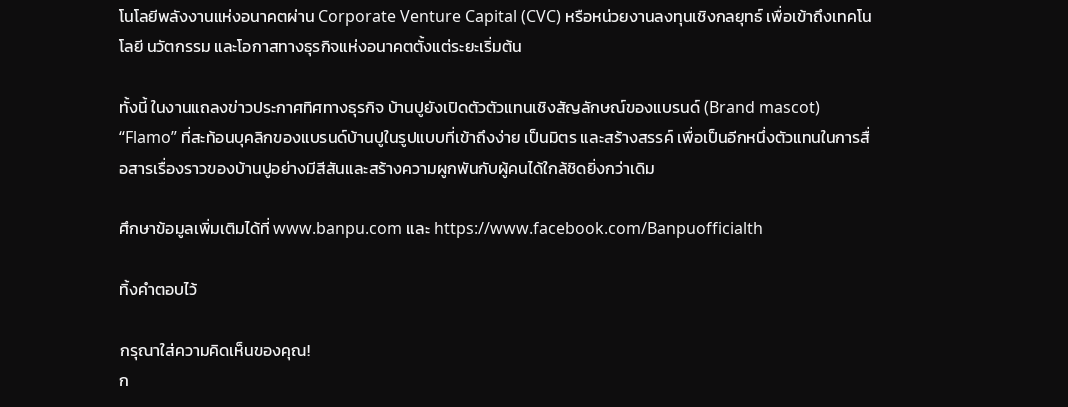โนโลยีพลังงานแห่งอนาคตผ่าน Corporate Venture Capital (CVC) หรือหน่วยงานลงทุนเชิงกลยุทธ์ เพื่อเข้าถึงเทคโนโลยี นวัตกรรม และโอกาสทางธุรกิจแห่งอนาคตตั้งแต่ระยะเริ่มต้น

ทั้งนี้ ในงานแถลงข่าวประกาศทิศทางธุรกิจ บ้านปูยังเปิดตัวตัวแทนเชิงสัญลักษณ์ของแบรนด์ (Brand mascot) “Flamo” ที่สะท้อนบุคลิกของแบรนด์บ้านปูในรูปแบบที่เข้าถึงง่าย เป็นมิตร และสร้างสรรค์ เพื่อเป็นอีกหนึ่งตัวแทนในการสื่อสารเรื่องราวของบ้านปูอย่างมีสีสันและสร้างความผูกพันกับผู้คนได้ใกล้ชิดยิ่งกว่าเดิม

ศึกษาข้อมูลเพิ่มเติมได้ที่ www.banpu.com และ https://www.facebook.com/Banpuofficialth

ทิ้งคำตอบไว้

กรุณาใส่ความคิดเห็นของคุณ!
ก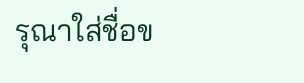รุณาใส่ชื่อข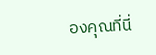องคุณที่นี่